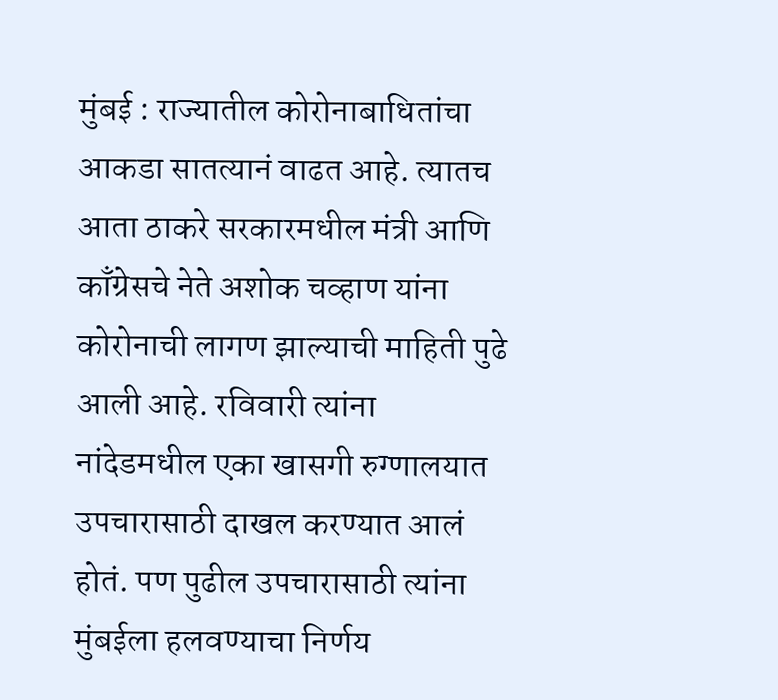मुंबई : राज्यातील कोरोनाबाधितांचा आकडा सातत्यानं वाढत आहे. त्यातच आता ठाकरे सरकारमधील मंत्री आणि काँग्रेसचे नेते अशोक चव्हाण यांना कोरोनाची लागण झाल्याची माहिती पुढे आली आहे. रविवारी त्यांना नांदेडमधील एका खासगी रुग्णालयात उपचारासाठी दाखल करण्यात आलं होतं. पण पुढील उपचारासाठी त्यांना मुंबईला हलवण्याचा निर्णय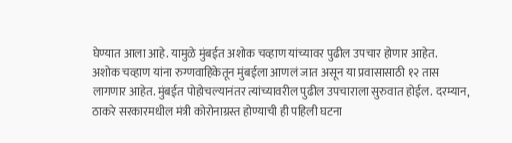घेण्यात आला आहे. यामुळे मुंबईत अशोक चव्हाण यांच्यावर पुढील उपचार होणार आहेत.
अशोक चव्हाण यांना रुग्णवाहिकेतून मुंबईला आणलं जात असून या प्रवासासाठी १२ तास लागणार आहेत. मुंबईत पोहोचल्यानंतर त्यांच्यावरील पुढील उपचाराला सुरुवात होईल. दरम्यान, ठाकरे सरकारमधील मंत्री कोरोनाग्रस्त होण्याची ही पहिली घटना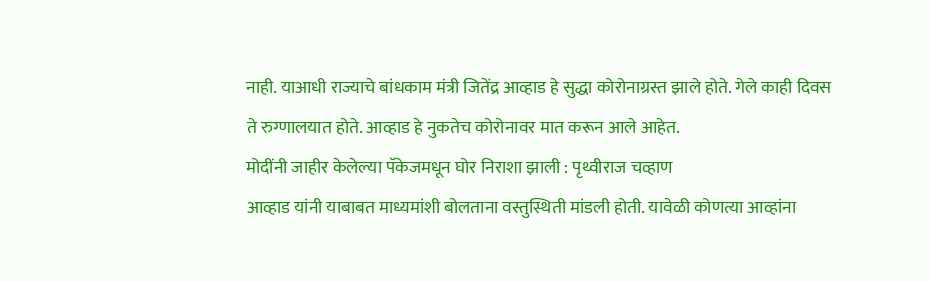नाही. याआधी राज्याचे बांधकाम मंत्री जितेंद्र आव्हाड हे सुद्धा कोरोनाग्रस्त झाले होते. गेले काही दिवस ते रुग्णालयात होते. आव्हाड हे नुकतेच कोरोनावर मात करून आले आहेत.
मोदींनी जाहीर केलेल्या पॅकेजमधून घोर निराशा झाली : पृथ्वीराज चव्हाण
आव्हाड यांनी याबाबत माध्यमांशी बोलताना वस्तुस्थिती मांडली होती. यावेळी कोणत्या आव्हांना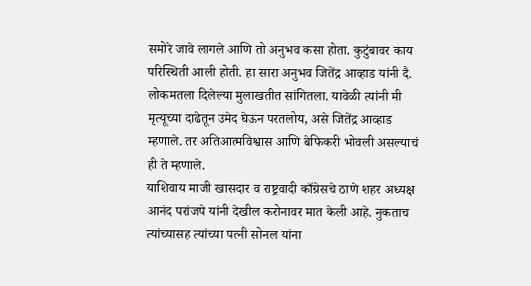समोरे जावे लागले आणि तो अनुभव कसा होता. कुटुंबावर काय परिस्थिती आली होती. हा सारा अनुभव जितेंद्र आव्हाड यांनी दै. लोकमतला दिलेल्या मुलाखतीत सांगितला. यावेळी त्यांनी मी मृत्यूच्या दाढेतून उमेद घेऊन परतलोय, असे जितेंद्र आव्हाड म्हणाले. तर अतिआत्मविश्वास आणि बेफिकरी भोवली असल्याचं ही ते म्हणाले.
याशिवाय माजी खासदार व राष्ट्रवादी काँग्रेसचे ठाणे शहर अध्यक्ष आनंद परांजपे यांनी देखील करोनावर मात केली आहे. नुकताच त्यांच्यासह त्यांच्या पत्नी सोनल यांना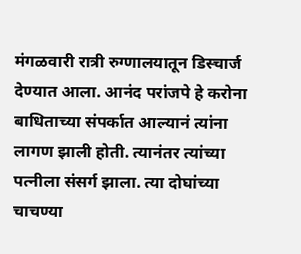मंगळवारी रात्री रुग्णालयातून डिस्चार्ज देण्यात आला. आनंद परांजपे हे करोना बाधिताच्या संपर्कात आल्यानं त्यांना लागण झाली होती. त्यानंतर त्यांच्या पत्नीला संसर्ग झाला. त्या दोघांच्या चाचण्या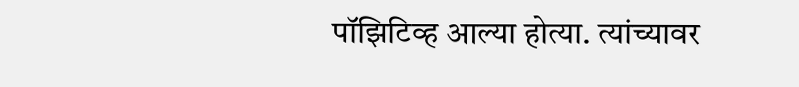पॉझिटिव्ह आल्या होत्या. त्यांच्यावर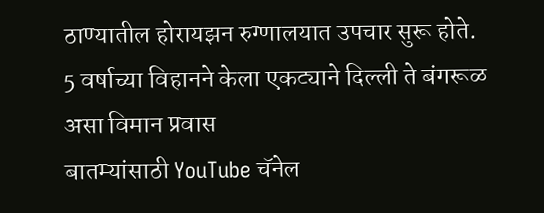ठाण्यातील होरायझन रुग्णालयात उपचार सुरू होते.
5 वर्षाच्या विहानने केला एकट्याने दिल्ली ते बंगरूळ असा विमान प्रवास
बातम्यांसाठी YouTube चॅनेल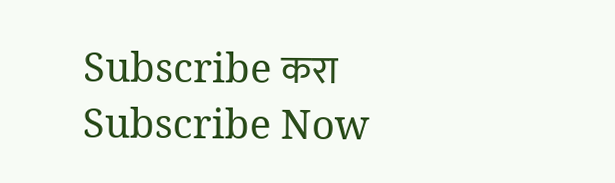Subscribe करा
Subscribe Now